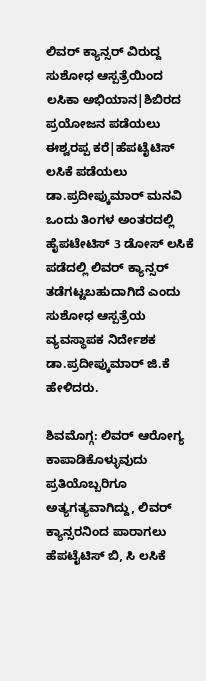ಲಿವರ್ ಕ್ಯಾನ್ಸರ್ ವಿರುದ್ದ ಸುಶೋಧ ಆಸ್ಪತ್ರೆಯಿಂದ ಲಸಿಕಾ ಅಭಿಯಾನ|ಶಿಬಿರದ ಪ್ರಯೋಜನ ಪಡೆಯಲು ಈಶ್ವರಪ್ಪ ಕರೆ|ಹೆಪಟೈಟಿಸ್ ಲಸಿಕೆ ಪಡೆಯಲು ಡಾ.ಪ್ರದೀಪ್ಕುಮಾರ್ ಮನವಿ
ಒಂದು ತಿಂಗಳ ಅಂತರದಲ್ಲಿ ಹೈಪಟೇಟಿಸ್ 3 ಡೋಸ್ ಲಸಿಕೆ ಪಡೆದಲ್ಲಿ ಲಿವರ್ ಕ್ಯಾನ್ಸರ್ ತಡೆಗಟ್ಟಬಹುದಾಗಿದೆ ಎಂದು ಸುಶೋಧ ಆಸ್ಪತ್ರೆಯ ವ್ಯವಸ್ಥಾಪಕ ನಿರ್ದೇಶಕ ಡಾ.ಪ್ರದೀಪ್ಕುಮಾರ್ ಜಿ.ಕೆ ಹೇಳಿದರು.

ಶಿವಮೊಗ್ಗ: ಲಿವರ್ ಆರೋಗ್ಯ ಕಾಪಾಡಿಕೊಳ್ಳುವುದು ಪ್ರತಿಯೊಬ್ಬರಿಗೂ ಅತ್ಯಗತ್ಯವಾಗಿದ್ದು, ಲಿವರ್ ಕ್ಯಾನ್ಸರನಿಂದ ಪಾರಾಗಲು ಹೆಪಟೈಟಿಸ್ ಬಿ, ಸಿ ಲಸಿಕೆ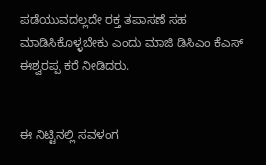ಪಡೆಯುವದಲ್ಲದೇ ರಕ್ತ ತಪಾಸಣೆ ಸಹ ಮಾಡಿಸಿಕೊಳ್ಳಬೇಕು ಎಂದು ಮಾಜಿ ಡಿಸಿಎಂ ಕೆಎಸ್ ಈಶ್ವರಪ್ಪ ಕರೆ ನೀಡಿದರು.


ಈ ನಿಟ್ಟಿನಲ್ಲಿ ಸವಳಂಗ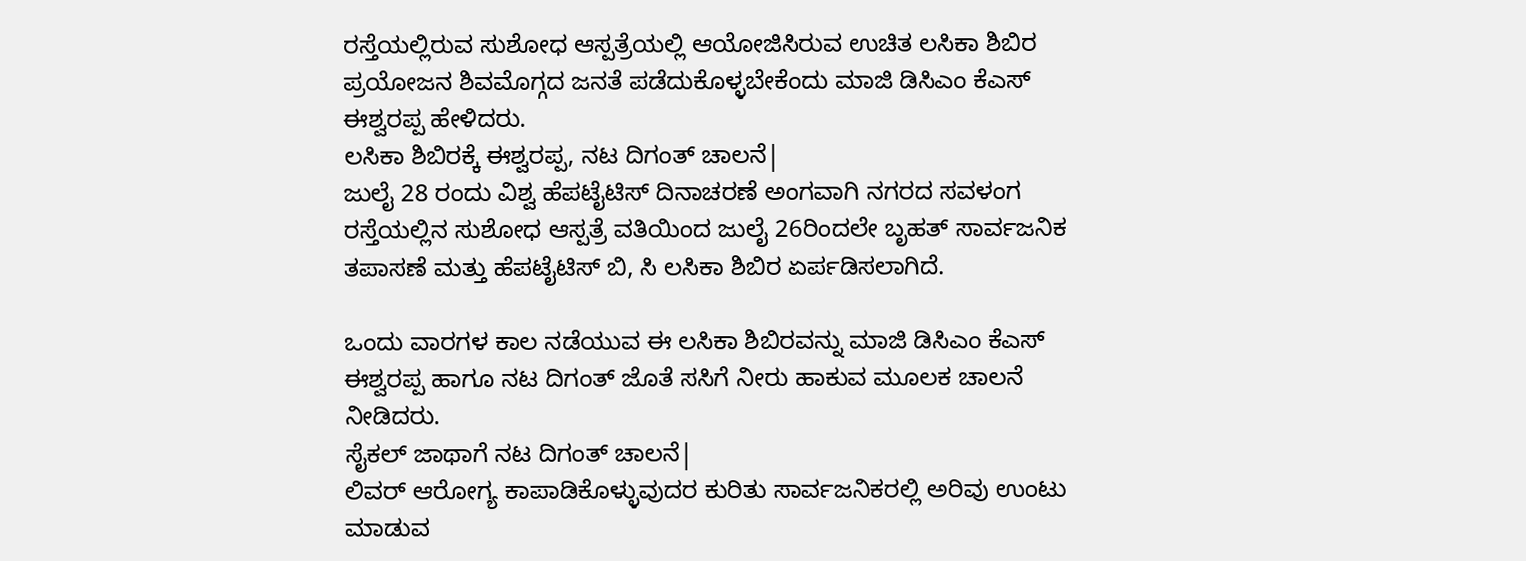ರಸ್ತೆಯಲ್ಲಿರುವ ಸುಶೋಧ ಆಸ್ಪತ್ರೆಯಲ್ಲಿ ಆಯೋಜಿಸಿರುವ ಉಚಿತ ಲಸಿಕಾ ಶಿಬಿರ ಪ್ರಯೋಜನ ಶಿವಮೊಗ್ಗದ ಜನತೆ ಪಡೆದುಕೊಳ್ಳಬೇಕೆಂದು ಮಾಜಿ ಡಿಸಿಎಂ ಕೆಎಸ್ ಈಶ್ವರಪ್ಪ ಹೇಳಿದರು.
ಲಸಿಕಾ ಶಿಬಿರಕ್ಕೆ ಈಶ್ವರಪ್ಪ, ನಟ ದಿಗಂತ್ ಚಾಲನೆ|
ಜುಲೈ 28 ರಂದು ವಿಶ್ವ ಹೆಪಟೈಟಿಸ್ ದಿನಾಚರಣೆ ಅಂಗವಾಗಿ ನಗರದ ಸವಳಂಗ ರಸ್ತೆಯಲ್ಲಿನ ಸುಶೋಧ ಆಸ್ಪತ್ರೆ ವತಿಯಿಂದ ಜುಲೈ 26ರಿಂದಲೇ ಬೃಹತ್ ಸಾರ್ವಜನಿಕ ತಪಾಸಣೆ ಮತ್ತು ಹೆಪಟೈಟಿಸ್ ಬಿ, ಸಿ ಲಸಿಕಾ ಶಿಬಿರ ಏರ್ಪಡಿಸಲಾಗಿದೆ.

ಒಂದು ವಾರಗಳ ಕಾಲ ನಡೆಯುವ ಈ ಲಸಿಕಾ ಶಿಬಿರವನ್ನು ಮಾಜಿ ಡಿಸಿಎಂ ಕೆಎಸ್ ಈಶ್ವರಪ್ಪ ಹಾಗೂ ನಟ ದಿಗಂತ್ ಜೊತೆ ಸಸಿಗೆ ನೀರು ಹಾಕುವ ಮೂಲಕ ಚಾಲನೆ ನೀಡಿದರು.
ಸೈಕಲ್ ಜಾಥಾಗೆ ನಟ ದಿಗಂತ್ ಚಾಲನೆ|
ಲಿವರ್ ಆರೋಗ್ಯ ಕಾಪಾಡಿಕೊಳ್ಳುವುದರ ಕುರಿತು ಸಾರ್ವಜನಿಕರಲ್ಲಿ ಅರಿವು ಉಂಟು ಮಾಡುವ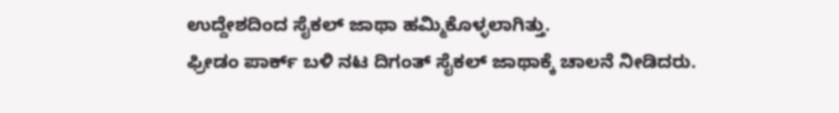ಉದ್ದೇಶದಿಂದ ಸೈಕಲ್ ಜಾಥಾ ಹಮ್ಮಿಕೊಳ್ಳಲಾಗಿತ್ತು.
ಫ್ರೀಡಂ ಪಾರ್ಕ್ ಬಳಿ ನಟ ದಿಗಂತ್ ಸೈಕಲ್ ಜಾಥಾಕ್ಕೆ ಚಾಲನೆ ನೀಡಿದರು.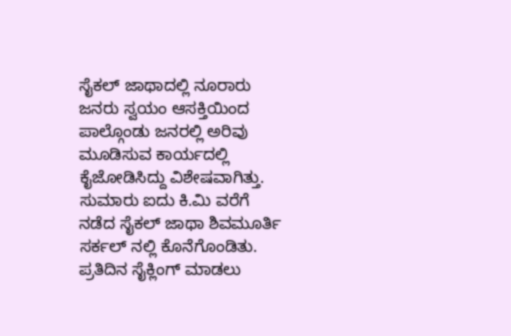ಸೈಕಲ್ ಜಾಥಾದಲ್ಲಿ ನೂರಾರು ಜನರು ಸ್ವಯಂ ಆಸಕ್ತಿಯಿಂದ ಪಾಲ್ಗೊಂಡು ಜನರಲ್ಲಿ ಅರಿವು ಮೂಡಿಸುವ ಕಾರ್ಯದಲ್ಲಿ ಕೈಜೋಡಿಸಿದ್ದು ವಿಶೇಷವಾಗಿತ್ತು.
ಸುಮಾರು ಐದು ಕಿ.ಮಿ ವರೆಗೆ ನಡೆದ ಸೈಕಲ್ ಜಾಥಾ ಶಿವಮೂರ್ತಿ ಸರ್ಕಲ್ ನಲ್ಲಿ ಕೊನೆಗೊಂಡಿತು.
ಪ್ರತಿದಿನ ಸೈಕ್ಲಿಂಗ್ ಮಾಡಲು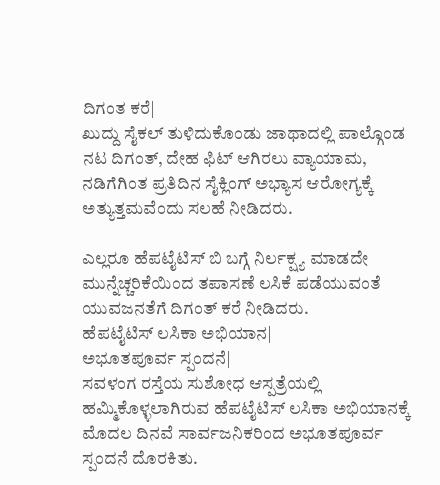ದಿಗಂತ ಕರೆ|
ಖುದ್ದು ಸೈಕಲ್ ತುಳಿದುಕೊಂಡು ಜಾಥಾದಲ್ಲಿ ಪಾಲ್ಗೊಂಡ ನಟ ದಿಗಂತ್, ದೇಹ ಫಿಟ್ ಆಗಿರಲು ವ್ಯಾಯಾಮ, ನಡಿಗೆಗಿಂತ ಪ್ರತಿದಿನ ಸೈಕ್ಲಿಂಗ್ ಅಭ್ಯಾಸ ಆರೋಗ್ಯಕ್ಕೆ ಅತ್ಯುತ್ತಮವೆಂದು ಸಲಹೆ ನೀಡಿದರು.

ಎಲ್ಲರೂ ಹೆಪಟೈಟಿಸ್ ಬಿ ಬಗ್ಗೆ ನಿರ್ಲಕ್ಷ್ಯ ಮಾಡದೇ ಮುನ್ನೆಚ್ಚರಿಕೆಯಿಂದ ತಪಾಸಣೆ ಲಸಿಕೆ ಪಡೆಯುವಂತೆ ಯುವಜನತೆಗೆ ದಿಗಂತ್ ಕರೆ ನೀಡಿದರು.
ಹೆಪಟೈಟಿಸ್ ಲಸಿಕಾ ಅಭಿಯಾನ|
ಅಭೂತಪೂರ್ವ ಸ್ಪಂದನೆ|
ಸವಳಂಗ ರಸ್ತೆಯ ಸುಶೋಧ ಆಸ್ಪತ್ರೆಯಲ್ಲಿ ಹಮ್ಮಿಕೊಳ್ಳಲಾಗಿರುವ ಹೆಪಟೈಟಿಸ್ ಲಸಿಕಾ ಅಭಿಯಾನಕ್ಕೆ ಮೊದಲ ದಿನವೆ ಸಾರ್ವಜನಿಕರಿಂದ ಅಭೂತಪೂರ್ವ ಸ್ಪಂದನೆ ದೊರಕಿತು.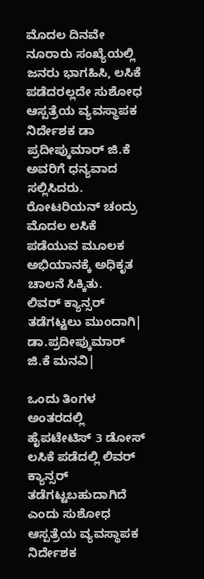ಮೊದಲ ದಿನವೇ ನೂರಾರು ಸಂಖ್ಯೆಯಲ್ಲಿ ಜನರು ಭಾಗಹಿಸಿ, ಲಸಿಕೆ ಪಡೆದರಲ್ಲದೇ ಸುಶೋಧ ಆಸ್ಪತ್ರೆಯ ವ್ಯವಸ್ಥಾಪಕ ನಿರ್ದೇಶಕ ಡಾ ಪ್ರದೀಪ್ಕುಮಾರ್ ಜಿ.ಕೆ ಅವರಿಗೆ ಧನ್ಯವಾದ ಸಲ್ಲಿಸಿದರು.
ರೋಟರಿಯನ್ ಚಂದ್ರು ಮೊದಲ ಲಸಿಕೆ ಪಡೆಯುವ ಮೂಲಕ ಅಭಿಯಾನಕ್ಕೆ ಅಧಿಕೃತ ಚಾಲನೆ ಸಿಕ್ಕಿತು.
ಲಿವರ್ ಕ್ಯಾನ್ಸರ್ ತಡೆಗಟ್ಟಲು ಮುಂದಾಗಿ|
ಡಾ.ಪ್ರದೀಪ್ಕುಮಾರ್ ಜಿ.ಕೆ ಮನವಿ|

ಒಂದು ತಿಂಗಳ ಅಂತರದಲ್ಲಿ ಹೈಪಟೇಟಿಸ್ 3 ಡೋಸ್ ಲಸಿಕೆ ಪಡೆದಲ್ಲಿ ಲಿವರ್ ಕ್ಯಾನ್ಸರ್ ತಡೆಗಟ್ಟಬಹುದಾಗಿದೆ ಎಂದು ಸುಶೋಧ ಆಸ್ಪತ್ರೆಯ ವ್ಯವಸ್ಥಾಪಕ ನಿರ್ದೇಶಕ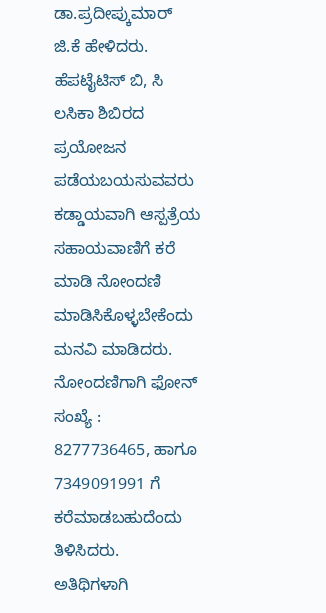ಡಾ.ಪ್ರದೀಪ್ಕುಮಾರ್ ಜಿ.ಕೆ ಹೇಳಿದರು.
ಹೆಪಟೈಟಿಸ್ ಬಿ, ಸಿ ಲಸಿಕಾ ಶಿಬಿರದ ಪ್ರಯೋಜನ ಪಡೆಯಬಯಸುವವರು ಕಡ್ಡಾಯವಾಗಿ ಆಸ್ಪತ್ರೆಯ ಸಹಾಯವಾಣಿಗೆ ಕರೆ ಮಾಡಿ ನೋಂದಣಿ ಮಾಡಿಸಿಕೊಳ್ಳಬೇಕೆಂದು ಮನವಿ ಮಾಡಿದರು.
ನೋಂದಣಿಗಾಗಿ ಫೋನ್ ಸಂಖ್ಯೆ : 8277736465, ಹಾಗೂ 7349091991 ಗೆ ಕರೆಮಾಡಬಹುದೆಂದು ತಿಳಿಸಿದರು.
ಅತಿಥಿಗಳಾಗಿ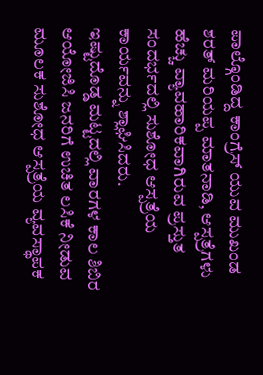ಪಾಲ್ಗೊಂಡಿದ್ದ ಕಾಂಗ್ರೆಸ್ ಯುವ ಮುಖಂಡ ಶರತ್ ಮರಿಯಪ್ಪ ಮಾತನಾಡಿ, ಆಸ್ಪತ್ರೆಗಳು ಹೆಚ್ಚು ವ್ಯಾವಹಾರಿಕವಾಗಿರುವ ಪ್ರಸ್ತುತ ಸಂದರ್ಭದಲ್ಲಿ ಸುಶೋಧ ಆಸ್ಪತ್ರೆಯ ಕಾರ್ಯವನ್ನು ಶ್ಲಾಘಿಸಿದರು.
ಇಷ್ಟುದೊಡ್ಡ ಮಟ್ಟದಲ್ಲಿ ವಾರಗಳ ಕಾಲ ಶಿಬಿರ ಆಯೋಜಿಸಿ ಜನರಿಗೆ ಉಚಿತ ಲಸಿಕೆ ನೀಡುವ ಮೂಲಕ ಸುಶೋಧ ಆಸ್ಪತ್ರೆಯ ವ್ಯವಸ್ಥಾಪಕ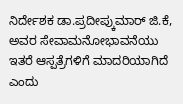ನಿರ್ದೇಶಕ ಡಾ.ಪ್ರದೀಪ್ಕುಮಾರ್ ಜಿ.ಕೆ, ಅವರ ಸೇವಾಮನೋಭಾವನೆಯು ಇತರೆ ಆಸ್ಪತ್ರೆಗಳಿಗೆ ಮಾದರಿಯಾಗಿದೆ ಎಂದು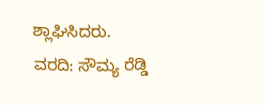ಶ್ಲಾಘಿಸಿದರು.
ವರದಿ: ಸೌಮ್ಯ ರೆಡ್ಡಿ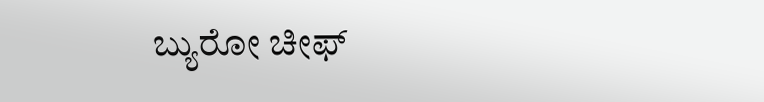ಬ್ಯುರೋ ಚೀಫ್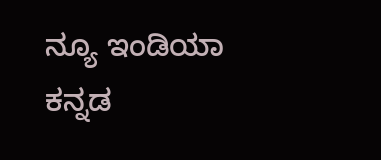ನ್ಯೂ ಇಂಡಿಯಾ ಕನ್ನಡ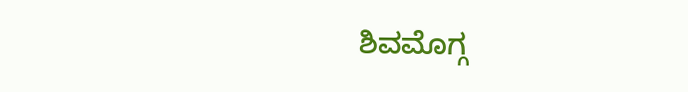ಶಿವಮೊಗ್ಗ